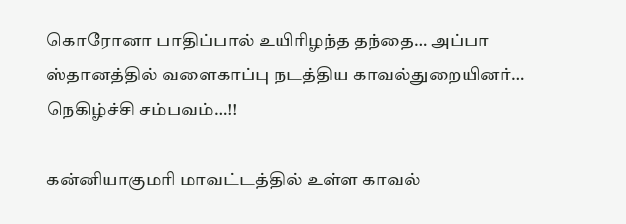கொரோனா பாதிப்பால் உயிரிழந்த தந்தை… அப்பா ஸ்தானத்தில் வளைகாப்பு நடத்திய காவல்துறையினர்… நெகிழ்ச்சி சம்பவம்…!!

கன்னியாகுமரி மாவட்டத்தில் உள்ள காவல்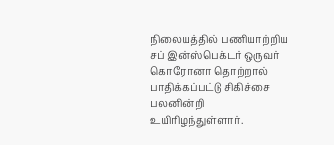நிலையத்தில் பணியாற்றிய சப் இன்ஸ்பெக்டர் ஒருவர் கொரோனா தொற்றால் பாதிக்கப்பட்டு சிகிச்சை பலனின்றி உயிரிழந்துள்ளார்.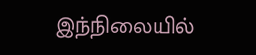இந்நிலையில்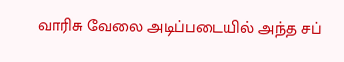வாரிசு வேலை அடிப்படையில் அந்த சப்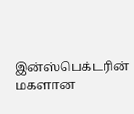இன்ஸ்பெக்டரின் மகளான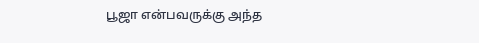பூஜா என்பவருக்கு அந்த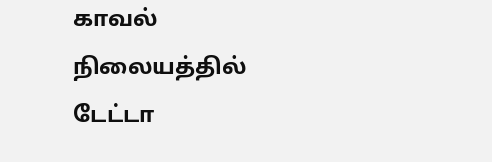காவல் நிலையத்தில் டேட்டா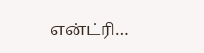என்ட்ரி…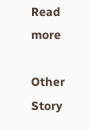Read more

Other Story